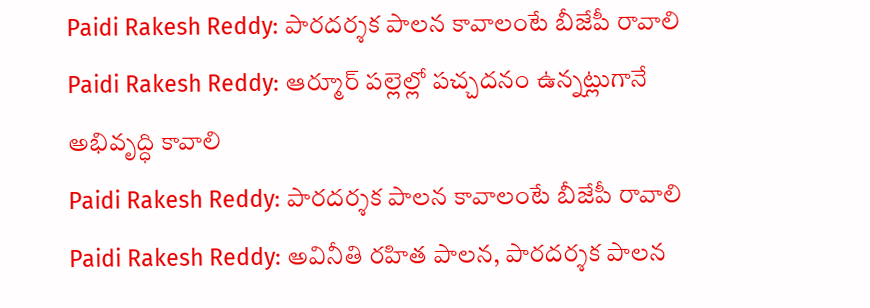Paidi Rakesh Reddy: పారదర్శక పాలన కావాలంటే బీజేపీ రావాలి
Paidi Rakesh Reddy: ఆర్మూర్ పల్లెల్లో పచ్చదనం ఉన్నట్లుగానే అభివృద్ధి కావాలి
Paidi Rakesh Reddy: పారదర్శక పాలన కావాలంటే బీజేపీ రావాలి
Paidi Rakesh Reddy: అవినీతి రహిత పాలన, పారదర్శక పాలన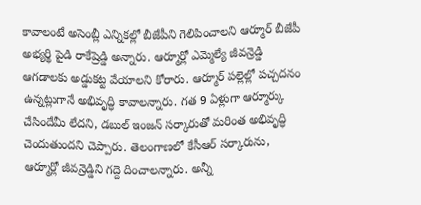కావాలంటే అసెంబ్లీ ఎన్నికల్లో బీజేపీని గెలిపించాలని ఆర్మూర్ బీజేపీ అభ్యర్థి పైడి రాకేష్రెడ్డి అన్నారు. ఆర్మూర్లో ఎమ్మెల్యే జీవన్రెడ్డి ఆగడాలకు అడ్డుకట్ట వేయాలని కోరారు. ఆర్మూర్ పల్లెల్లో పచ్చదనం ఉన్నట్లుగానే అభివృద్ధి కావాలన్నారు. గత 9 ఏళ్లుగా ఆర్మూర్కు చేసిందేమీ లేదని, డబుల్ ఇంజన్ సర్కారుతో మరింత అభివృద్ధి చెందుతుందని చెప్పారు. తెలంగాణలో కేసీఆర్ సర్కారును, ఆర్మూర్లో జీవన్రెడ్డిని గద్దె దించాలన్నారు. అన్నీ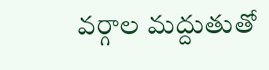వర్గాల మద్దుతుతో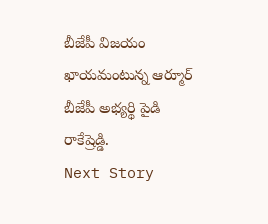బీజేపీ విజయం ఖాయమంటున్న ఆర్మూర్ బీజేపీ అభ్యర్థి పైడి రాకేష్రెడ్డి.
Next Story